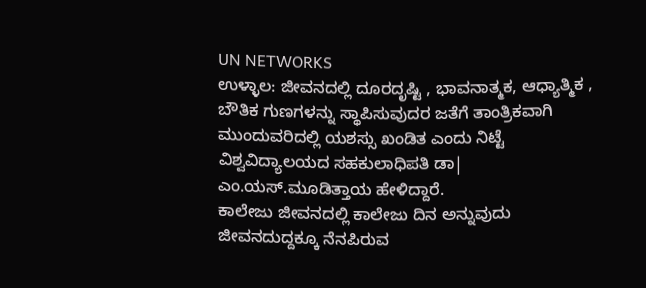UN NETWORKS
ಉಳ್ಳಾಲ: ಜೀವನದಲ್ಲಿ ದೂರದೃಷ್ಟಿ , ಭಾವನಾತ್ಮಕ, ಆಧ್ಯಾತ್ಮಿಕ , ಬೌತಿಕ ಗುಣಗಳನ್ನು ಸ್ಥಾಪಿಸುವುದರ ಜತೆಗೆ ತಾಂತ್ರಿಕವಾಗಿ ಮುಂದುವರಿದಲ್ಲಿ ಯಶಸ್ಸು ಖಂಡಿತ ಎಂದು ನಿಟ್ಟೆ ವಿಶ್ವವಿದ್ಯಾಲಯದ ಸಹಕುಲಾಧಿಪತಿ ಡಾ| ಎಂ.ಯಸ್.ಮೂಡಿತ್ತಾಯ ಹೇಳಿದ್ದಾರೆ.
ಕಾಲೇಜು ಜೀವನದಲ್ಲಿ ಕಾಲೇಜು ದಿನ ಅನ್ನುವುದು ಜೀವನದುದ್ದಕ್ಕೂ ನೆನಪಿರುವ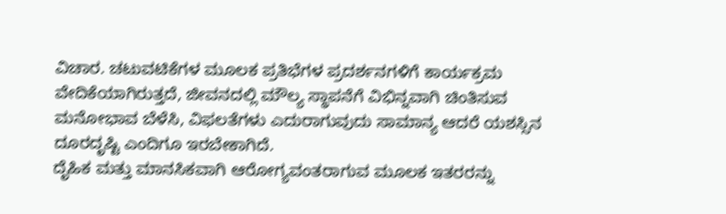ವಿಚಾರ. ಚಟುವಟಿಕೆಗಳ ಮೂಲಕ ಪ್ರತಿಭೆಗಳ ಪ್ರದರ್ಶನಗಳಿಗೆ ಕಾರ್ಯಕ್ರಮ ವೇದಿಕೆಯಾಗಿರುತ್ತದೆ, ಜೀವನದಲ್ಲಿ ಮೌಲ್ಯ ಸ್ಥಾಪನೆಗೆ ವಿಭಿನ್ನವಾಗಿ ಚಿಂತಿಸುವ ಮನೋಭಾವ ಬೆಳೆಸಿ, ವಿಫಲತೆಗಳು ಎದುರಾಗುವುದು ಸಾಮಾನ್ಯ ಆದರೆ ಯಶಸ್ಸಿನ ದೂರದೃಷ್ಟಿ ಎಂದಿಗೂ ಇರಬೇಕಾಗಿದೆ.
ದೈಹಿಕ ಮತ್ತು ಮಾನಸಿಕವಾಗಿ ಆರೋಗ್ಯವಂತರಾಗುವ ಮೂಲಕ ಇತರರನ್ನು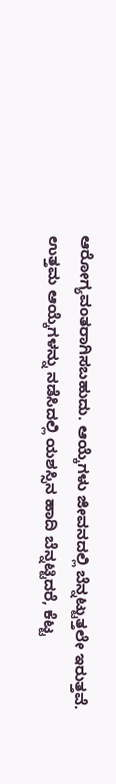ಆರೋಗ್ಯವಂತರಾಗಿಸಬಹುದು. ಆಯ್ಕೆಗಳು ಜೀವನದಲ್ಲಿ ಬೆನ್ನಟ್ಟುತ್ತಲೇ ಇರುತ್ತವೆ. ಉತ್ತಮ ಆಯ್ಕೆಗಳನ್ನು ನಡೆಸಿದಲ್ಲಿ ಯಶಸ್ಸಿನ ಹಾದಿ ಬೆನ್ನಟ್ಟಿದರೆ, ಕೆಟ್ಟ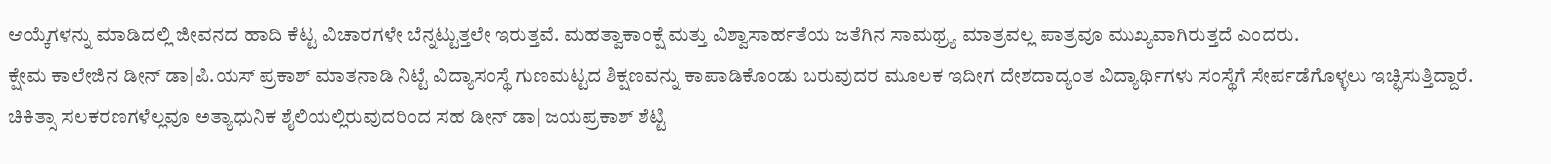ಆಯ್ಕೆಗಳನ್ನು ಮಾಡಿದಲ್ಲಿ ಜೀವನದ ಹಾದಿ ಕೆಟ್ಟ ವಿಚಾರಗಳೇ ಬೆನ್ನಟ್ಟುತ್ತಲೇ ಇರುತ್ತವೆ. ಮಹತ್ವಾಕಾಂಕ್ಷೆ ಮತ್ತು ವಿಶ್ವಾಸಾರ್ಹತೆಯ ಜತೆಗಿನ ಸಾಮಥ್ರ್ಯ ಮಾತ್ರವಲ್ಲ ಪಾತ್ರವೂ ಮುಖ್ಯವಾಗಿರುತ್ತದೆ ಎಂದರು.
ಕ್ಷೇಮ ಕಾಲೇಜಿನ ಡೀನ್ ಡಾ|ಪಿ.ಯಸ್ ಪ್ರಕಾಶ್ ಮಾತನಾಡಿ ನಿಟ್ಟೆ ವಿದ್ಯಾಸಂಸ್ಥೆ ಗುಣಮಟ್ಟದ ಶಿಕ್ಷಣವನ್ನು ಕಾಪಾಡಿಕೊಂಡು ಬರುವುದರ ಮೂಲಕ ಇದೀಗ ದೇಶದಾದ್ಯಂತ ವಿದ್ಯಾರ್ಥಿಗಳು ಸಂಸ್ಥೆಗೆ ಸೇರ್ಪಡೆಗೊಳ್ಳಲು ಇಚ್ಛಿಸುತ್ತಿದ್ದಾರೆ. ಚಿಕಿತ್ಸಾ ಸಲಕರಣಗಳೆಲ್ಲವೂ ಅತ್ಯಾಧುನಿಕ ಶೈಲಿಯಲ್ಲಿರುವುದರಿಂದ ಸಹ ಡೀನ್ ಡಾ| ಜಯಪ್ರಕಾಶ್ ಶೆಟ್ಟಿ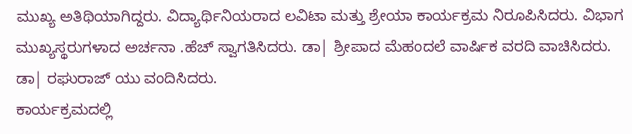ಮುಖ್ಯ ಅತಿಥಿಯಾಗಿದ್ದರು. ವಿದ್ಯಾರ್ಥಿನಿಯರಾದ ಲವಿಟಾ ಮತ್ತು ಶ್ರೇಯಾ ಕಾರ್ಯಕ್ರಮ ನಿರೂಪಿಸಿದರು. ವಿಭಾಗ ಮುಖ್ಯಸ್ಥರುಗಳಾದ ಅರ್ಚನಾ .ಹೆಚ್ ಸ್ವಾಗತಿಸಿದರು. ಡಾ| ಶ್ರೀಪಾದ ಮೆಹಂದಲೆ ವಾರ್ಷಿಕ ವರದಿ ವಾಚಿಸಿದರು. ಡಾ| ರಘುರಾಜ್ ಯು ವಂದಿಸಿದರು.
ಕಾರ್ಯಕ್ರಮದಲ್ಲಿ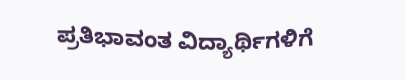ಪ್ರತಿಭಾವಂತ ವಿದ್ಯಾರ್ಥಿಗಳಿಗೆ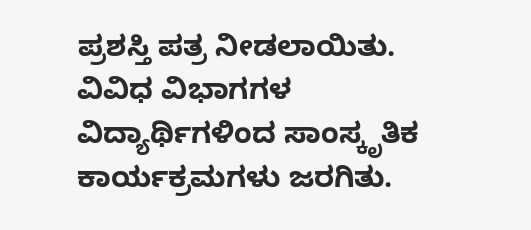ಪ್ರಶಸ್ತಿ ಪತ್ರ ನೀಡಲಾಯಿತು. ವಿವಿಧ ವಿಭಾಗಗಳ ವಿದ್ಯಾರ್ಥಿಗಳಿಂದ ಸಾಂಸ್ಕೃತಿಕ ಕಾರ್ಯಕ್ರಮಗಳು ಜರಗಿತು.